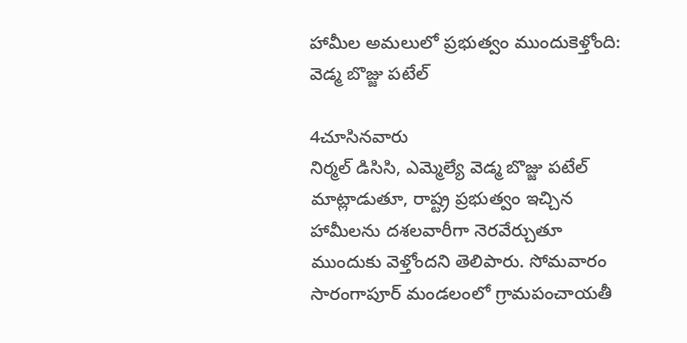హామీల అమలులో ప్రభుత్వం ముందుకెళ్తోంది: వెడ్మ బొజ్జు పటేల్

4చూసినవారు
నిర్మల్ డిసిసి, ఎమ్మెల్యే వెడ్మ బొజ్జు పటేల్ మాట్లాడుతూ, రాష్ట్ర ప్రభుత్వం ఇచ్చిన హామీలను దశలవారీగా నెరవేర్చుతూ ముందుకు వెళ్తోందని తెలిపారు. సోమవారం సారంగాపూర్ మండలంలో గ్రామపంచాయతీ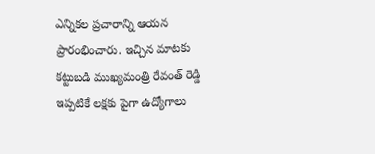ఎన్నికల ప్రచారాన్ని ఆయన ప్రారంభించారు. ఇచ్చిన మాటకు కట్టుబడి ముఖ్యమంత్రి రేవంత్ రెడ్డి ఇప్పటికే లక్షకు పైగా ఉద్యోగాలు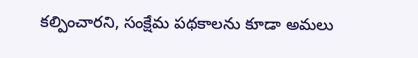కల్పించారని, సంక్షేమ పథకాలను కూడా అమలు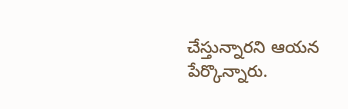చేస్తున్నారని ఆయన పేర్కొన్నారు.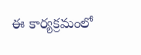ఈ కార్యక్రమంలో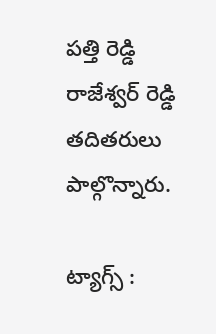పత్తి రెడ్డి రాజేశ్వర్ రెడ్డి తదితరులు పాల్గొన్నారు.

ట్యాగ్స్ :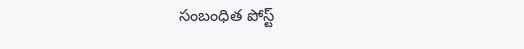సంబంధిత పోస్ట్